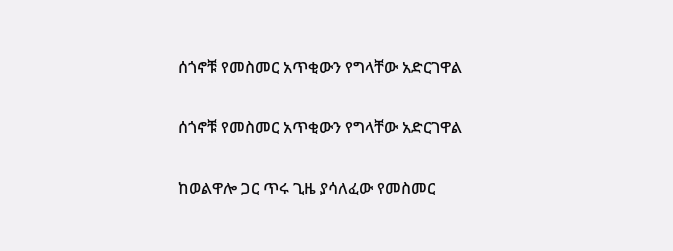ሰጎኖቹ የመስመር አጥቂውን የግላቸው አድርገዋል

ሰጎኖቹ የመስመር አጥቂውን የግላቸው አድርገዋል

ከወልዋሎ ጋር ጥሩ ጊዜ ያሳለፈው የመስመር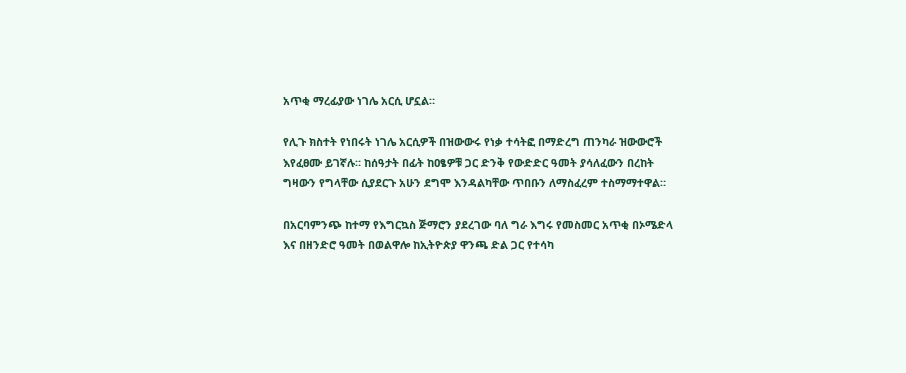አጥቂ ማረፊያው ነገሌ አርሲ ሆኗል።

የሊጉ ክስተት የነበሩት ነገሌ አርሲዎች በዝውውሩ የነቃ ተሳትፎ በማድረግ ጠንካራ ዝውውሮች እየፈፀሙ ይገኛሉ። ከሰዓታት በፊት ከዐፄዎቹ ጋር ድንቅ የውድድር ዓመት ያሳለፈውን በረከት ግዛውን የግላቸው ሲያደርጉ አሁን ደግሞ እንዳልካቸው ጥበቡን ለማስፈረም ተስማማተዋል።

በአርባምንጭ ከተማ የእግርኳስ ጅማሮን ያደረገው ባለ ግራ እግሩ የመስመር አጥቂ በኦሜድላ እና በዘንድሮ ዓመት በወልዋሎ ከኢትዮጵያ ዋንጫ ድል ጋር የተሳካ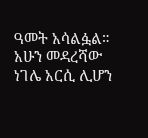ዓመት አሳልፏል። አሁን መዳረሻው ነገሌ አርሲ ሊሆን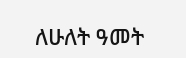ለሁለት ዓመት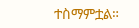ተስማምቷል።